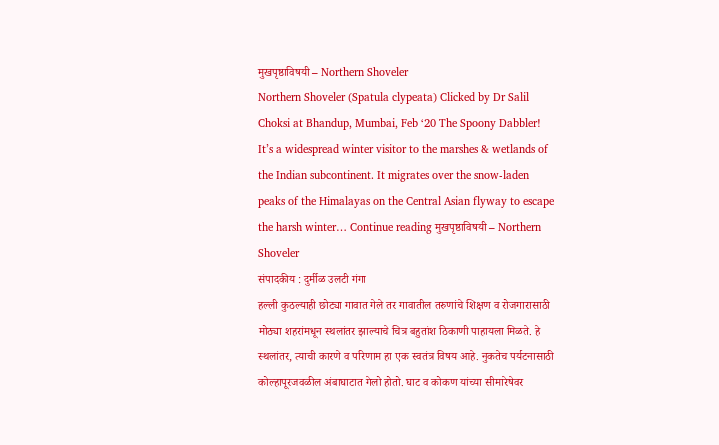मुखपृष्ठाविषयी – Northern Shoveler
Northern Shoveler (Spatula clypeata) Clicked by Dr Salil Choksi at Bhandup, Mumbai, Feb ‘20 The Spoony Dabbler! It’s a widespread winter visitor to the marshes & wetlands of the Indian subcontinent. It migrates over the snow-laden peaks of the Himalayas on the Central Asian flyway to escape the harsh winter… Continue reading मुखपृष्ठाविषयी – Northern Shoveler
संपादकीय : दुर्मीळ उलटी गंगा
हल्ली कुठल्याही छोट्या गावात गेले तर गावातील तरुणांचे शिक्षण व रोजगारासाठी मोठ्या शहरांमधून स्थलांतर झाल्याचे चित्र बहुतांश ठिकाणी पाहायला मिळते. हे स्थलांतर, त्याची कारणे व परिणाम हा एक स्वतंत्र विषय आहे. नुकतेच पर्यटनासाठी कोल्हापूरजवळील अंबाघाटात गेलो होतो. घाट व कोकण यांच्या सीमारेषेवर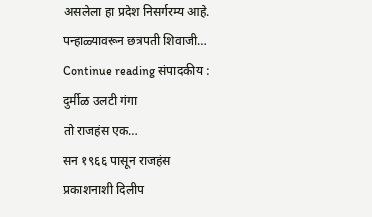असलेला हा प्रदेश निसर्गरम्य आहे. पन्हाळ्यावरून छत्रपती शिवाजी… Continue reading संपादकीय : दुर्मीळ उलटी गंगा
तो राजहंस एक…
सन १९६६ पासून राजहंस प्रकाशनाशी दिलीप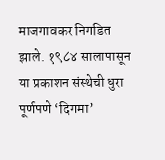माजगावकर निगडित झाले. १९८४ सालापासून या प्रकाशन संस्थेची धुरा पूर्णपणे ‘दिगमा’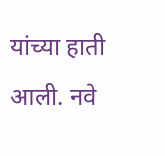यांच्या हाती आली. नवे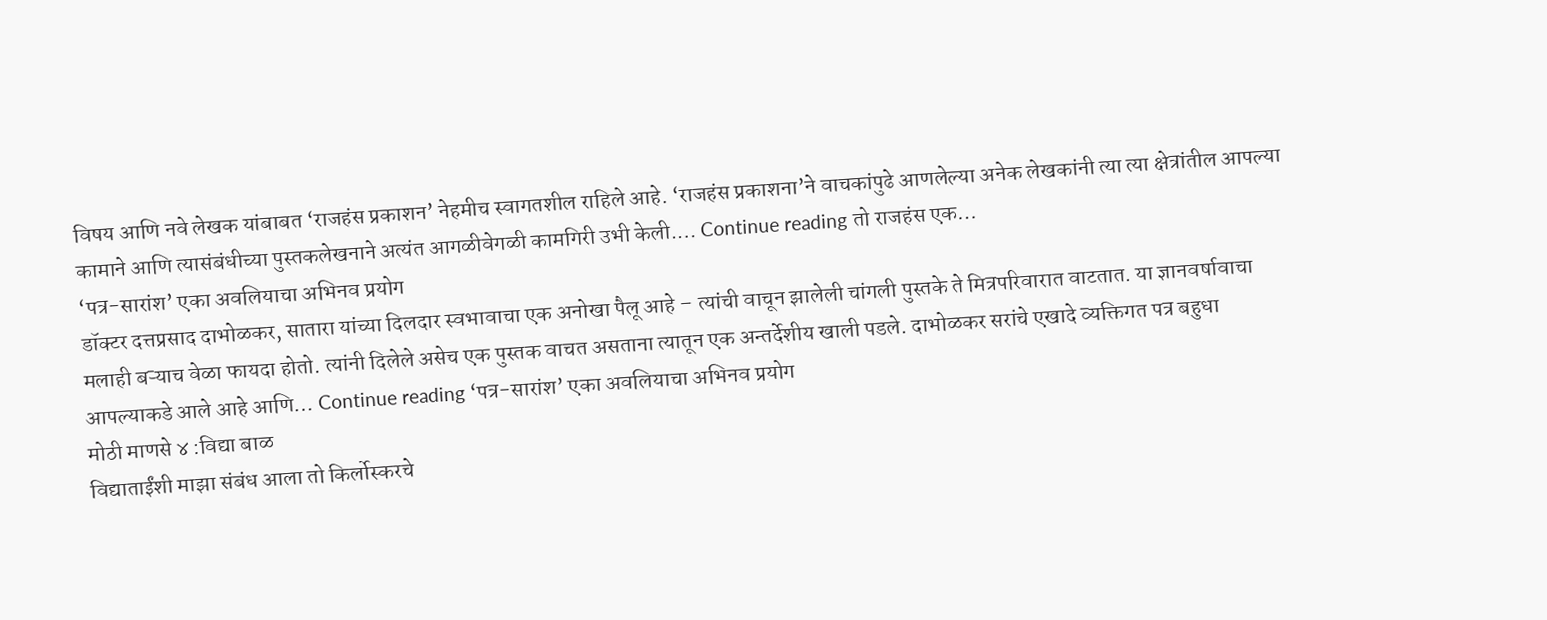विषय आणि नवे लेखक यांबाबत ‘राजहंस प्रकाशन’ नेहमीच स्वागतशील राहिले आहे. ‘राजहंस प्रकाशना’ने वाचकांपुढे आणलेल्या अनेक लेखकांनी त्या त्या क्षेत्रांतील आपल्या कामाने आणि त्यासंबंधीच्या पुस्तकलेखनाने अत्यंत आगळीवेगळी कामगिरी उभी केली.… Continue reading तो राजहंस एक…
‘पत्र-सारांश’ एका अवलियाचा अभिनव प्रयोग
डॉक्टर दत्तप्रसाद दाभोळकर, सातारा यांच्या दिलदार स्वभावाचा एक अनोखा पैलू आहे – त्यांची वाचून झालेली चांगली पुस्तके ते मित्रपरिवारात वाटतात. या ज्ञानवर्षावाचा मलाही बऱ्याच वेळा फायदा होतो. त्यांनी दिलेले असेच एक पुस्तक वाचत असताना त्यातून एक अन्तर्देशीय खाली पडले. दाभोळकर सरांचे एखादे व्यक्तिगत पत्र बहुधा आपल्याकडे आले आहे आणि… Continue reading ‘पत्र-सारांश’ एका अवलियाचा अभिनव प्रयोग
मोठी माणसे ४ :विद्या बाळ
विद्याताईंशी माझा संबंध आला तो किर्लोस्करचे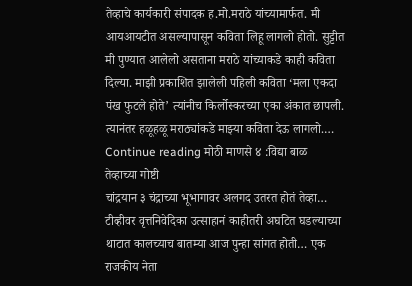तेव्हाचे कार्यकारी संपादक ह.मो.मराठे यांच्यामार्फत. मी आयआयटीत असल्यापासून कविता लिहू लागलो होतो. सुट्टीत मी पुण्यात आलेलो असताना मराठे यांच्याकडे काही कविता दिल्या. माझी प्रकाशित झालेली पहिली कविता ‘मला एकदा पंख फुटले होते’ त्यांनीच किर्लोस्करच्या एका अंकात छापली. त्यानंतर हळूहळू मराठ्यांकडे माझ्या कविता देऊ लागलो.… Continue reading मोठी माणसे ४ :विद्या बाळ
तेव्हाच्या गोष्टी
चांद्रयान ३ चंद्राच्या भूभागावर अलगद उतरत होतं तेव्हा… टीव्हीवर वृत्तनिवेदिका उत्साहानं काहीतरी अघटित घडल्याच्या थाटात कालच्याच बातम्या आज पुन्हा सांगत होती… एक राजकीय नेता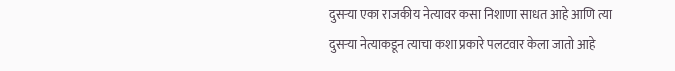दुसऱ्या एका राजकीय नेत्यावर कसा निशाणा साधत आहे आणि त्या दुसऱ्या नेत्याकडून त्याचा कशा प्रकारे पलटवार केला जातो आहे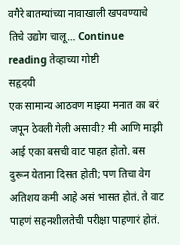वगैरे बातम्यांच्या नावाखाली खपवण्याचे तिचे उद्योग चालू… Continue reading तेव्हाच्या गोष्टी
सहृदयी
एक सामान्य आठवण माझ्या मनात का बरं जपून ठेवली गेली असावी? मी आणि माझी आई एका बसची वाट पाहत होतो. बस दुरून येताना दिसत होती; पण तिचा वेग अतिशय कमी आहे असं भासत होतं. ते वाट पाहणं सहनशीलतेची परीक्षा पाहणारं होतं.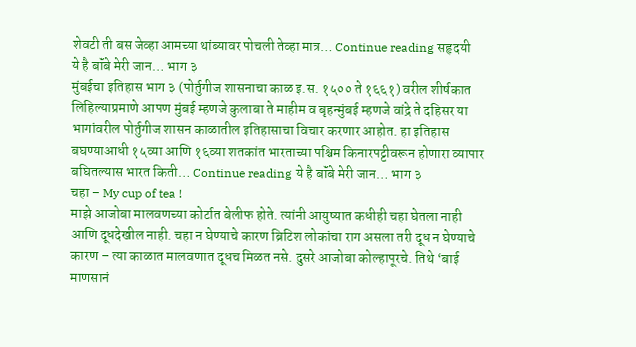शेवटी ती बस जेव्हा आमच्या थांब्यावर पोचली तेव्हा मात्र… Continue reading सहृदयी
ये है बॉंबे मेरी जान… भाग ३
मुंबईचा इतिहास भाग ३ (पोर्तुगीज शासनाचा काळ इ.स. १५०० ते १६६१) वरील शीर्षकात लिहिल्याप्रमाणे आपण मुंबई म्हणजे कुलाबा ते माहीम व बृहन्मुंबई म्हणजे वांद्रे ते दहिसर या भागांवरील पोर्तुगीज शासन काळातील इतिहासाचा विचार करणार आहोत. हा इतिहास बघण्याआधी १५व्या आणि १६व्या शतकांत भारताच्या पश्चिम किनारपट्टीवरून होणारा व्यापार बघितल्यास भारत किती… Continue reading ये है बॉंबे मेरी जान… भाग ३
चहा – My cup of tea !
माझे आजोबा मालवणच्या कोर्टात बेलीफ होते. त्यांनी आयुष्यात कधीही चहा घेतला नाही आणि दूधदेखील नाही. चहा न घेण्याचे कारण ब्रिटिश लोकांचा राग असला तरी दूध न घेण्याचे कारण – त्या काळात मालवणात दूधच मिळत नसे. दुसरे आजोबा कोल्हापूरचे. तिथे ‘बाई माणसानं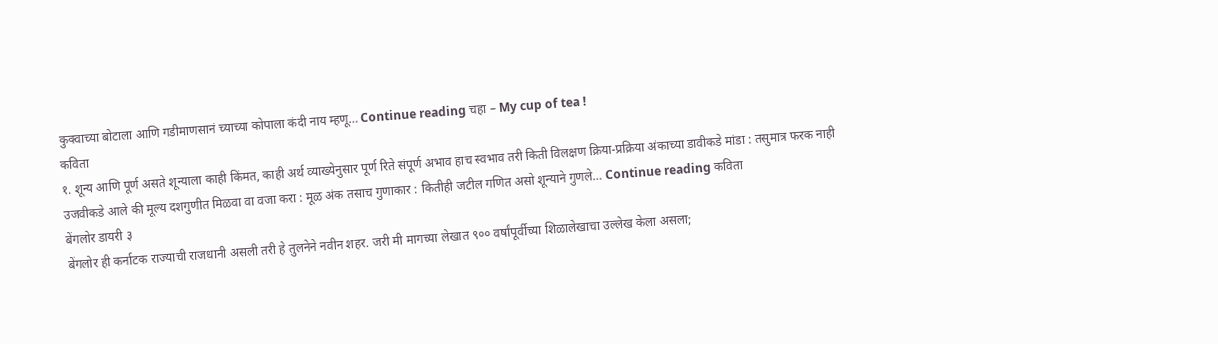कुक्वाच्या बोटाला आणि गडीमाणसानं च्याच्या कोपाला कंदी नाय म्हणू… Continue reading चहा – My cup of tea !
कविता
१. शून्य आणि पूर्ण असते शून्याला काही किंमत, काही अर्थ व्याख्येनुसार पूर्ण रिते संपूर्ण अभाव हाच स्वभाव तरी किती विलक्षण क्रिया-प्रक्रिया अंकाच्या डावीकडे मांडा : तसुमात्र फरक नाही उजवीकडे आले की मूल्य दशगुणीत मिळवा वा वजा करा : मूळ अंक तसाच गुणाकार : कितीही जटील गणित असो शून्याने गुणले… Continue reading कविता
बेंगलोर डायरी ३
बेंगलोर ही कर्नाटक राज्याची राजधानी असली तरी हे तुलनेने नवीन शहर. जरी मी मागच्या लेखात ९०० वर्षांपूर्वीच्या शिळालेखाचा उल्लेख केला असला;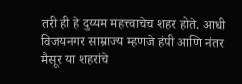तरी ही हे दुय्यम महत्त्वाचेच शहर होते. आधी विजयनगर साम्राज्य म्हणजे हंपी आणि नंतर मैसूर या शहरांचे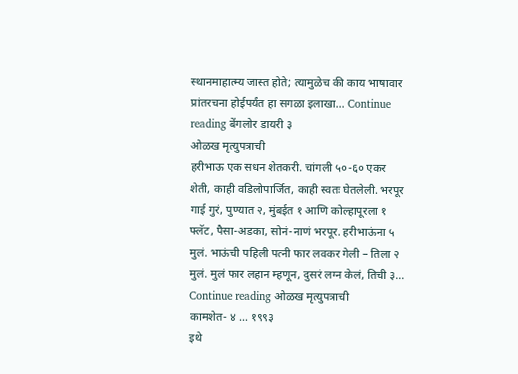स्थानमाहात्म्य जास्त होते; त्यामुळेच की काय भाषावार प्रांतरचना होईपर्यंत हा सगळा इलाखा… Continue reading बेंगलोर डायरी ३
ओळख मृत्युपत्राची
हरीभाऊ एक सधन शेतकरी. चांगली ५०-६० एकर शेती, काही वडिलोपार्जित, काही स्वतः घेतलेली. भरपूर गाई गुरं, पुण्यात २, मुंबईत १ आणि कोल्हापूरला १ फ्लॅट, पैसा-अडका, सोनं-नाणं भरपूर. हरीभाऊंना ५ मुलं. भाऊंची पहिली पत्नी फार लवकर गेली – तिला २ मुलं. मुलं फार लहान म्हणून, दुसरं लग्न केलं, तिची ३… Continue reading ओळख मृत्युपत्राची
कामशेत- ४ … १९९३
इथे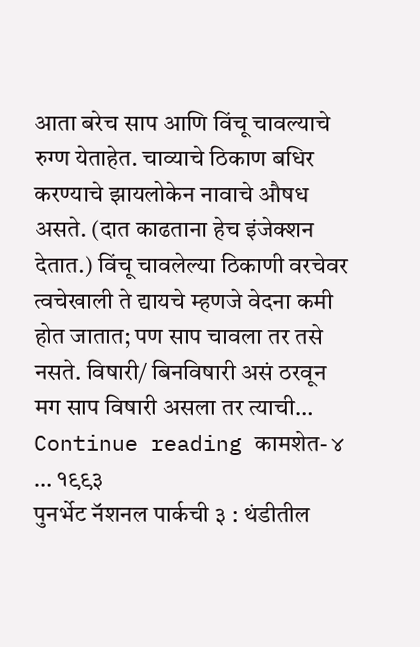आता बरेच साप आणि विंचू चावल्याचे रुग्ण येताहेत. चाव्याचे ठिकाण बधिर करण्याचे झायलोकेन नावाचे औषध असते. (दात काढताना हेच इंजेक्शन देतात.) विंचू चावलेल्या ठिकाणी वरचेवर त्वचेखाली ते द्यायचे म्हणजे वेदना कमी होत जातात; पण साप चावला तर तसे नसते. विषारी/ बिनविषारी असं ठरवून मग साप विषारी असला तर त्याची… Continue reading कामशेत- ४ … १९९३
पुनर्भेट नॅशनल पार्कची ३ : थंडीतील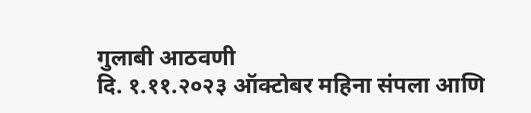गुलाबी आठवणी
दि. १.११.२०२३ ऑक्टोबर महिना संपला आणि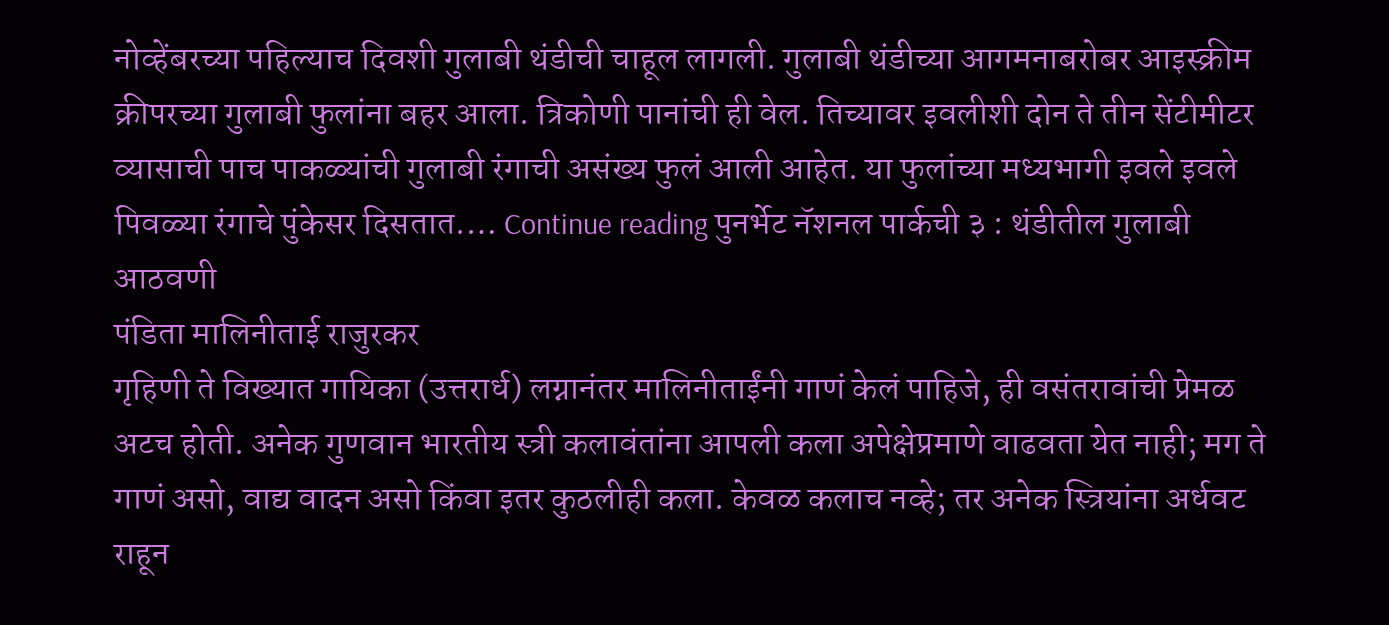नोव्हेंबरच्या पहिल्याच दिवशी गुलाबी थंडीची चाहूल लागली. गुलाबी थंडीच्या आगमनाबरोबर आइस्क्रीम क्रीपरच्या गुलाबी फुलांना बहर आला. त्रिकोणी पानांची ही वेल. तिच्यावर इवलीशी दोन ते तीन सेंटीमीटर व्यासाची पाच पाकळ्यांची गुलाबी रंगाची असंख्य फुलं आली आहेत. या फुलांच्या मध्यभागी इवले इवले पिवळ्या रंगाचे पुंकेसर दिसतात.… Continue reading पुनर्भेट नॅशनल पार्कची ३ : थंडीतील गुलाबी आठवणी
पंडिता मालिनीताई राजुरकर
गृहिणी ते विख्यात गायिका (उत्तरार्ध) लग्नानंतर मालिनीताईंनी गाणं केलं पाहिजे, ही वसंतरावांची प्रेमळ अटच होती. अनेक गुणवान भारतीय स्त्री कलावंतांना आपली कला अपेक्षेप्रमाणे वाढवता येत नाही; मग ते गाणं असो, वाद्य वादन असो किंवा इतर कुठलीही कला. केवळ कलाच नव्हे; तर अनेक स्त्रियांना अर्धवट राहून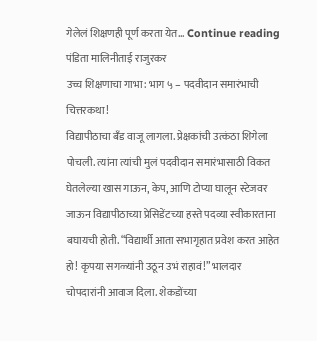गेलेलं शिक्षणही पूर्ण करता येत… Continue reading पंडिता मालिनीताई राजुरकर
उच्च शिक्षणाचा गाभा: भाग ५ – पदवीदान समारंभाची चित्तरकथा!
विद्यापीठाचा बँड वाजू लागला. प्रेक्षकांची उत्कंठा शिगेला पोचली. त्यांना त्यांची मुलं पदवीदान समारंभासाठी विकत घेतलेल्या खास गाऊन, केप, आणि टोप्या घालून स्टेजवर जाऊन विद्यापीठाच्या प्रेसिडेंटच्या हस्ते पदव्या स्वीकारताना बघायची होती. “विद्यार्थी आता सभागृहात प्रवेश करत आहेत हो! कृपया सगळ्यांनी उठून उभं राहावं!” भालदार चोपदारांनी आवाज दिला. शेकडोंच्या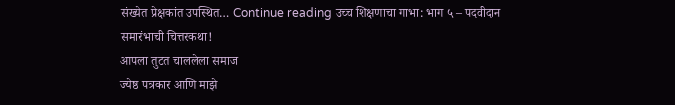संख्येत प्रेक्षकांत उपस्थित… Continue reading उच्च शिक्षणाचा गाभा: भाग ५ – पदवीदान समारंभाची चित्तरकथा!
आपला तुटत चाललेला समाज
ज्येष्ठ पत्रकार आणि माझे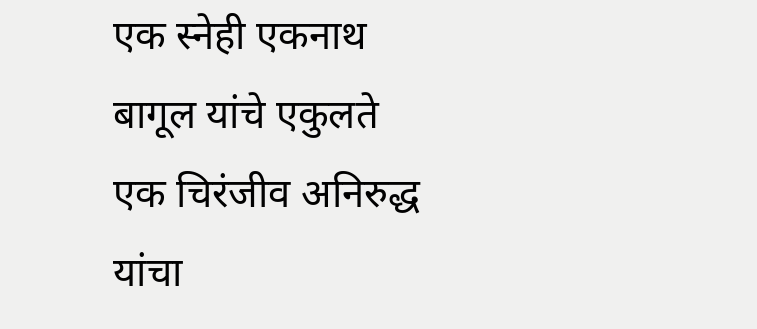एक स्नेही एकनाथ बागूल यांचे एकुलते एक चिरंजीव अनिरुद्ध यांचा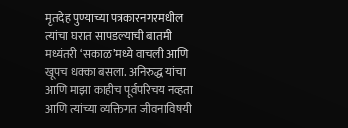मृतदेह पुण्याच्या पत्रकारनगरमधील त्यांचा घरात सापडल्याची बातमी मध्यंतरी ‘सकाळ’मध्ये वाचली आणि खूपच धक्का बसला. अनिरुद्ध यांचा आणि माझा काहीच पूर्वपरिचय नव्हता आणि त्यांच्या व्यक्तिगत जीवनाविषयी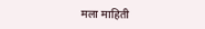मला माहिती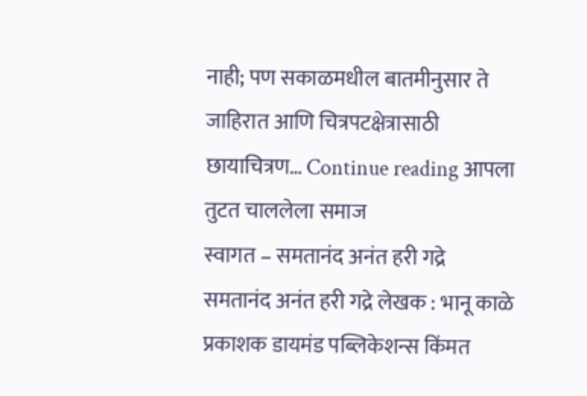नाही; पण सकाळमधील बातमीनुसार ते जाहिरात आणि चित्रपटक्षेत्रासाठी छायाचित्रण… Continue reading आपला तुटत चाललेला समाज
स्वागत – समतानंद अनंत हरी गद्रे
समतानंद अनंत हरी गद्रे लेखक : भानू काळे प्रकाशक डायमंड पब्लिकेशन्स किंमत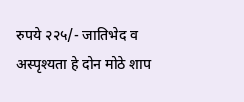रुपये २२५/- जातिभेद व अस्पृश्यता हे दोन मोठे शाप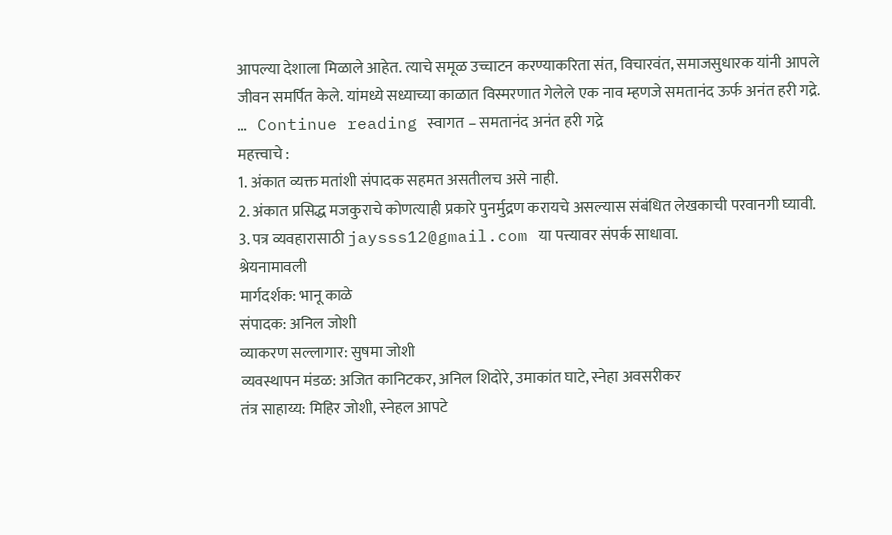आपल्या देशाला मिळाले आहेत. त्याचे समूळ उच्चाटन करण्याकरिता संत, विचारवंत, समाजसुधारक यांनी आपले जीवन समर्पित केले. यांमध्ये सध्याच्या काळात विस्मरणात गेलेले एक नाव म्हणजे समतानंद ऊर्फ अनंत हरी गद्रे. … Continue reading स्वागत – समतानंद अनंत हरी गद्रे
महत्त्वाचे :
1. अंकात व्यक्त मतांशी संपादक सहमत असतीलच असे नाही.
2. अंकात प्रसिद्ध मजकुराचे कोणत्याही प्रकारे पुनर्मुद्रण करायचे असल्यास संबंधित लेखकाची परवानगी घ्यावी.
3. पत्र व्यवहारासाठी jaysss12@gmail.com या पत्त्यावर संपर्क साधावा.
श्रेयनामावली
मार्गदर्शक: भानू काळे
संपादक: अनिल जोशी
व्याकरण सल्लागार: सुषमा जोशी
व्यवस्थापन मंडळ: अजित कानिटकर, अनिल शिदोरे, उमाकांत घाटे, स्नेहा अवसरीकर
तंत्र साहाय्य: मिहिर जोशी, स्नेहल आपटे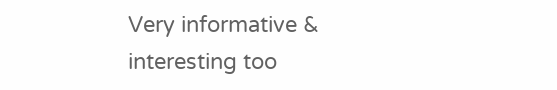Very informative & interesting too